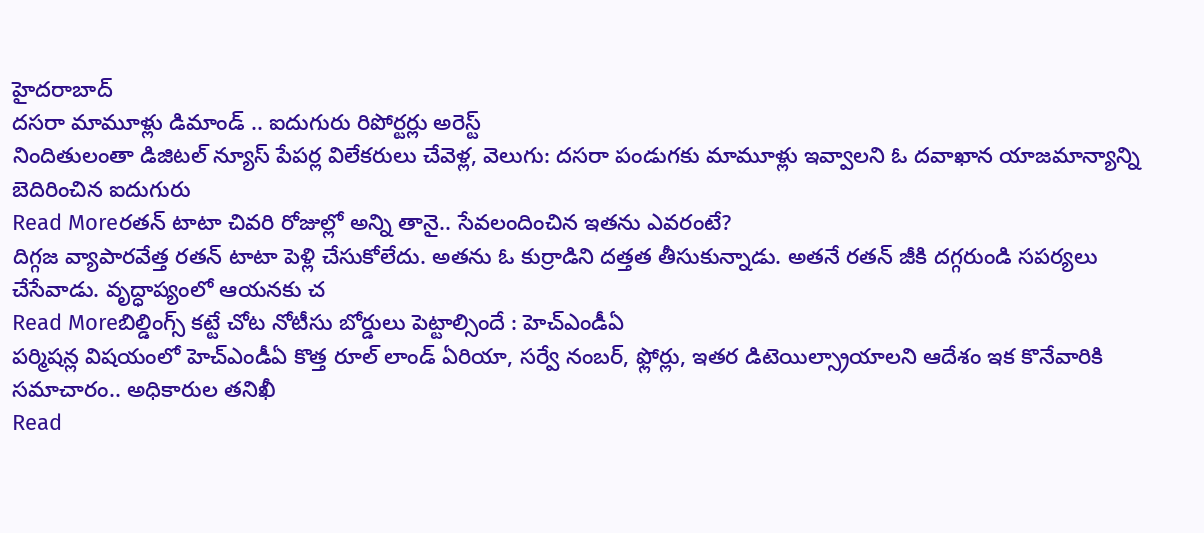హైదరాబాద్
దసరా మామూళ్లు డిమాండ్ .. ఐదుగురు రిపోర్టర్లు అరెస్ట్
నిందితులంతా డిజిటల్ న్యూస్ పేపర్ల విలేకరులు చేవెళ్ల, వెలుగు: దసరా పండుగకు మామూళ్లు ఇవ్వాలని ఓ దవాఖాన యాజమాన్యాన్ని బెదిరించిన ఐదుగురు
Read Moreరతన్ టాటా చివరి రోజుల్లో అన్ని తానై.. సేవలందించిన ఇతను ఎవరంటే?
దిగ్గజ వ్యాపారవేత్త రతన్ టాటా పెళ్లి చేసుకోలేదు. అతను ఓ కుర్రాడిని దత్తత తీసుకున్నాడు. అతనే రతన్ జీకి దగ్గరుండి సపర్యలు చేసేవాడు. వృద్ధాప్యంలో ఆయనకు చ
Read Moreబిల్డింగ్స్ కట్టే చోట నోటీసు బోర్డులు పెట్టాల్సిందే : హెచ్ఎండీఏ
పర్మిషన్ల విషయంలో హెచ్ఎండీఏ కొత్త రూల్ లాండ్ ఏరియా, సర్వే నంబర్, ఫ్లోర్లు, ఇతర డిటెయిల్స్రాయాలని ఆదేశం ఇక కొనేవారికి సమాచారం.. అధికారుల తనిఖీ
Read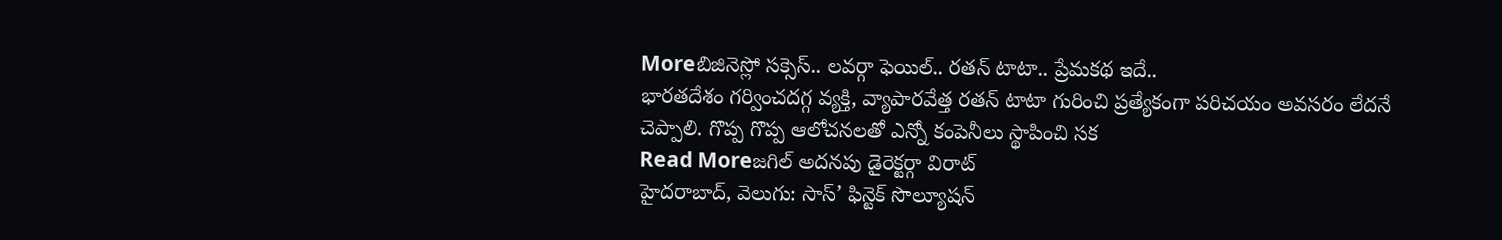Moreబిజినెస్లో సక్సెస్.. లవర్గా ఫెయిల్.. రతన్ టాటా.. ప్రేమకథ ఇదే..
భారతదేశం గర్వించదగ్గ వ్యక్తి, వ్యాపారవేత్త రతన్ టాటా గురించి ప్రత్యేకంగా పరిచయం అవసరం లేదనే చెప్పాలి. గొప్ప గొప్ప ఆలోచనలతో ఎన్నో కంపెనీలు స్థాపించి సక
Read Moreజగిల్ అదనపు డైరెక్టర్గా విరాట్
హైదరాబాద్, వెలుగు: సాస్’ ఫిన్టెక్ సొల్యూషన్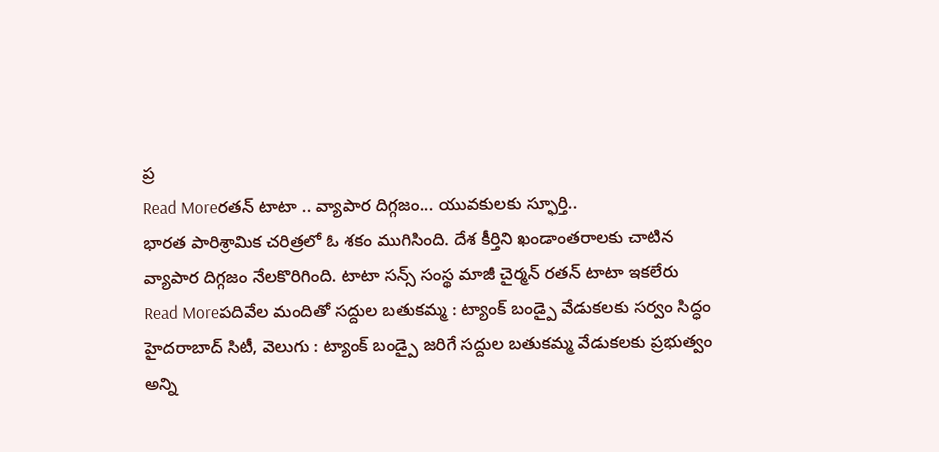ప్ర
Read Moreరతన్ టాటా .. వ్యాపార దిగ్గజం... యువకులకు స్ఫూర్తి..
భారత పారిశ్రామిక చరిత్రలో ఓ శకం ముగిసింది. దేశ కీర్తిని ఖండాంతరాలకు చాటిన వ్యాపార దిగ్గజం నేలకొరిగింది. టాటా సన్స్ సంస్థ మాజీ చైర్మన్ రతన్ టాటా ఇకలేరు
Read Moreపదివేల మందితో సద్దుల బతుకమ్మ : ట్యాంక్ బండ్పై వేడుకలకు సర్వం సిద్ధం
హైదరాబాద్ సిటీ, వెలుగు : ట్యాంక్ బండ్పై జరిగే సద్దుల బతుకమ్మ వేడుకలకు ప్రభుత్వం అన్ని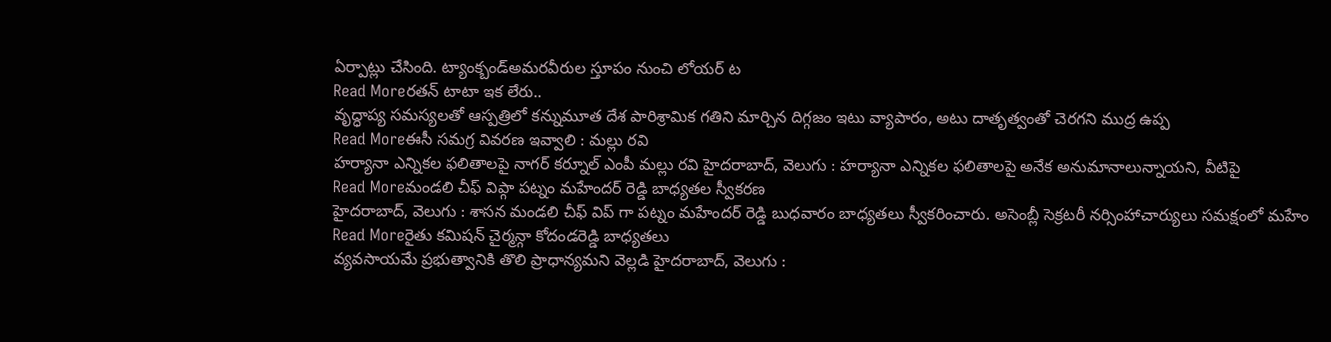ఏర్పాట్లు చేసింది. ట్యాంక్బండ్అమరవీరుల స్తూపం నుంచి లోయర్ ట
Read Moreరతన్ టాటా ఇక లేరు..
వృద్ధాప్య సమస్యలతో ఆస్పత్రిలో కన్నుమూత దేశ పారిశ్రామిక గతిని మార్చిన దిగ్గజం ఇటు వ్యాపారం, అటు దాతృత్వంతో చెరగని ముద్ర ఉప్ప
Read Moreఈసీ సమగ్ర వివరణ ఇవ్వాలి : మల్లు రవి
హర్యానా ఎన్నికల ఫలితాలపై నాగర్ కర్నూల్ ఎంపీ మల్లు రవి హైదరాబాద్, వెలుగు : హర్యానా ఎన్నికల ఫలితాలపై అనేక అనుమానాలున్నాయని, వీటిపై
Read Moreమండలి చీఫ్ విప్గా పట్నం మహేందర్ రెడ్డి బాధ్యతల స్వీకరణ
హైదరాబాద్, వెలుగు : శాసన మండలి చీఫ్ విప్ గా పట్నం మహేందర్ రెడ్డి బుధవారం బాధ్యతలు స్వీకరించారు. అసెంబ్లీ సెక్రటరీ నర్సింహాచార్యులు సమక్షంలో మహేం
Read Moreరైతు కమిషన్ చైర్మన్గా కోదండరెడ్డి బాధ్యతలు
వ్యవసాయమే ప్రభుత్వానికి తొలి ప్రాధాన్యమని వెల్లడి హైదరాబాద్, వెలుగు :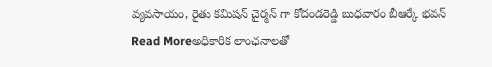వ్యవసాయం, రైతు కమిషన్ చైర్మన్ గా కోదండరెడ్డి బుధవారం బీఆర్కే భవన్
Read Moreఅధికారిక లాంఛనాలతో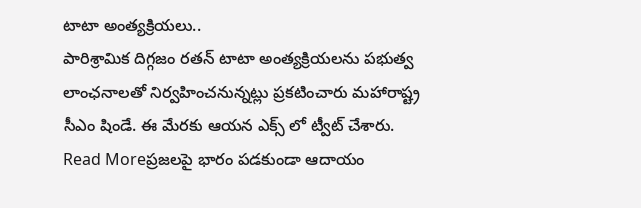టాటా అంత్యక్రియలు..
పారిశ్రామిక దిగ్గజం రతన్ టాటా అంత్యక్రియలను పభుత్వ లాంఛనాలతో నిర్వహించనున్నట్లు ప్రకటించారు మహారాష్ట్ర సీఎం షిండే. ఈ మేరకు ఆయన ఎక్స్ లో ట్వీట్ చేశారు.
Read Moreప్రజలపై భారం పడకుండా ఆదాయం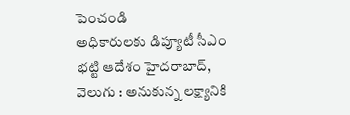పెంచండి
అధికారులకు డిప్యూటీ సీఎం భట్టి ఆదేశం హైదరాబాద్, వెలుగు : అనుకున్న లక్ష్యానికి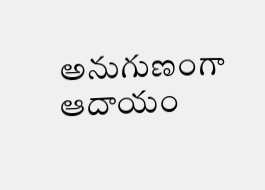అనుగుణంగా ఆదాయం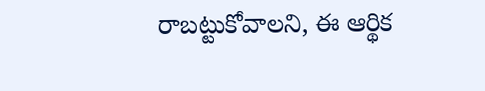రాబట్టుకోవాలని, ఈ ఆర్థిక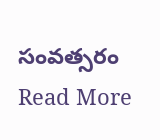సంవత్సరం
Read More